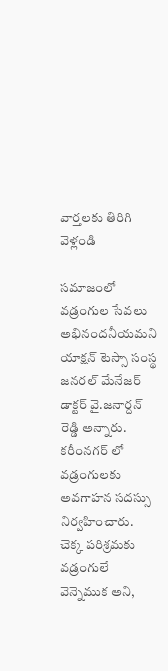వార్తలకు తిరిగి వెళ్లండి

సమాజంలో వడ్రంగుల సేవలు అభినందనీయమని యాక్షన్ టెస్సా సంస్థ జనరల్ మేనేజర్ డాక్టర్ వై.జనార్దన్ రెడ్డి అన్నారు.
కరీంనగర్ లో వడ్రంగులకు అవగాహన సదస్సు నిర్వహించారు. చెక్క పరిశ్రమకు వడ్రంగులే వెన్నెముక అని,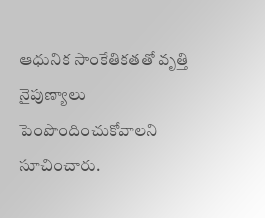ఆధునిక సాంకేతికతతో వృత్తి నైపుణ్యాలు పెంపొందించుకోవాలని సూచించారు.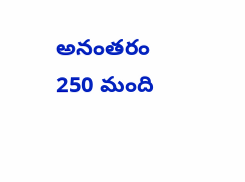అనంతరం 250 మంది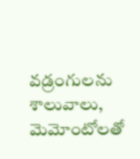వడ్రంగులను శాలువాలు, మెమోంటోలతో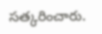సత్కరించారు.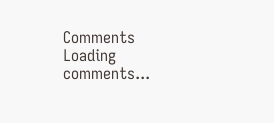Comments
Loading comments...